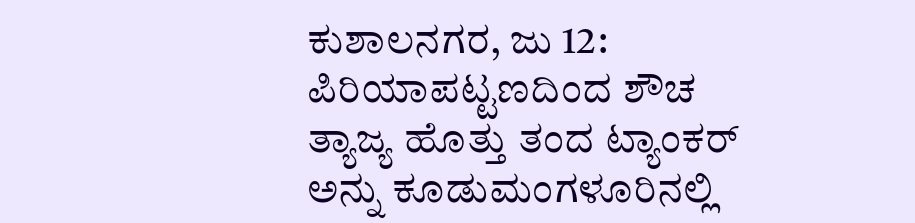ಕುಶಾಲನಗರ, ಜು 12: ಪಿರಿಯಾಪಟ್ಟಣದಿಂದ ಶೌಚ ತ್ಯಾಜ್ಯ ಹೊತ್ತು ತಂದ ಟ್ಯಾಂಕರ್ ಅನ್ನು ಕೂಡುಮಂಗಳೂರಿನಲ್ಲಿ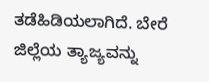ತಡೆಹಿಡಿಯಲಾಗಿದೆ. ಬೇರೆ ಜಿಲ್ಲೆಯ ತ್ಯಾಜ್ಯವನ್ನು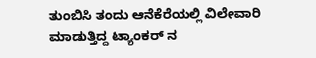ತುಂಬಿಸಿ ತಂದು ಆನೆಕೆರೆಯಲ್ಲಿ ವಿಲೇವಾರಿ ಮಾಡುತ್ತಿದ್ದ ಟ್ಯಾಂಕರ್ ನ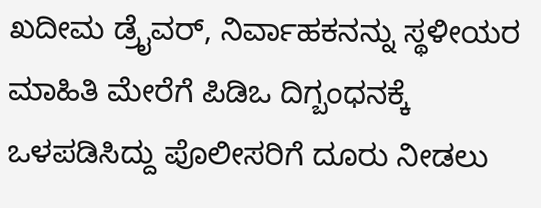ಖದೀಮ ಡ್ರೈವರ್, ನಿರ್ವಾಹಕನನ್ನು ಸ್ಥಳೀಯರ ಮಾಹಿತಿ ಮೇರೆಗೆ ಪಿಡಿಒ ದಿಗ್ಬಂಧನಕ್ಕೆ ಒಳಪಡಿಸಿದ್ದು ಪೊಲೀಸರಿಗೆ ದೂರು ನೀಡಲು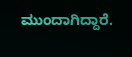ಮುಂದಾಗಿದ್ದಾರೆ.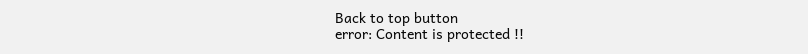Back to top button
error: Content is protected !!